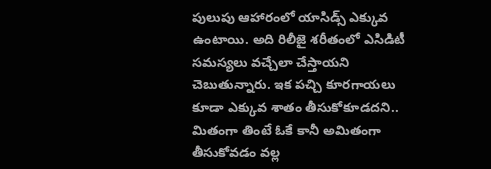పులుపు ఆహారంలో యాసిడ్స్ ఎక్కువ ఉంటాయి. అది రిలీజై శరీతంలో ఎసిడిటీ సమస్యలు వచ్చేలా చేస్తాయని చెబుతున్నారు. ఇక పచ్చి కూరగాయలు కూడా ఎక్కువ శాతం తీసుకోకూడదని.. మితంగా తింటే ఓకే కానీ అమితంగా తీసుకోవడం వల్ల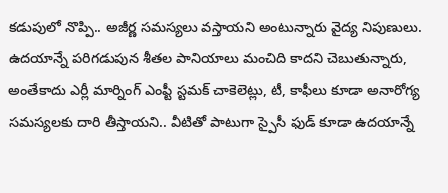కడుపులో నొప్పి.. అజీర్ణ సమస్యలు వస్తాయని అంటున్నారు వైద్య నిపుణులు. ఉదయాన్నే పరిగడుపున శీతల పానియాలు మంచిది కాదని చెబుతున్నారు,
అంతేకాదు ఎర్లీ మార్నింగ్ ఎంప్టీ స్టమక్ చాకెలెట్లు, టీ, కాఫీలు కూడా అనారోగ్య సమస్యలకు దారి తీస్తాయని.. వీటితో పాటుగా స్పైసీ ఫుడ్ కూడా ఉదయాన్నే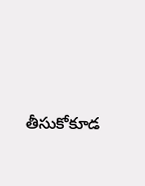తీసుకోకూడ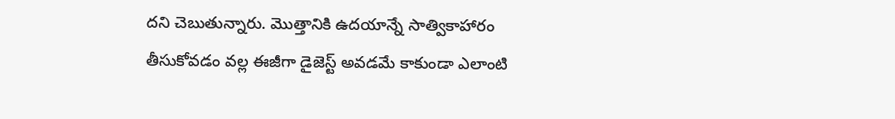దని చెబుతున్నారు. మొత్తానికి ఉదయాన్నే సాత్వికాహారం తీసుకోవడం వల్ల ఈజీగా డైజెస్ట్ అవడమే కాకుండా ఎలాంటి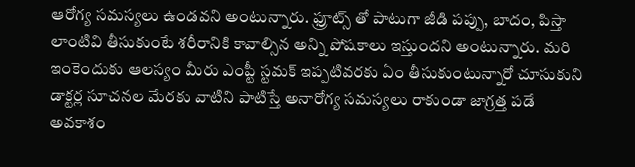ఆరోగ్య సమస్యలు ఉండవని అంటున్నారు. ఫ్రూట్స్ తో పాటుగా జీడి పప్పు, బాదం, పిస్తా లాంటివి తీసుకుంటే శరీరానికి కావాల్సిన అన్ని పోషకాలు ఇస్తుందని అంటున్నారు. మరి ఇంకెందుకు ఆలస్యం మీరు ఎంప్టీ స్టమక్ ఇప్పటివరకు ఏం తీసుకుంటున్నారో చూసుకుని డాక్టర్ల సూచనల మేరకు వాటిని పాటిస్తే అనారోగ్య సమస్యలు రాకుండా జాగ్రత్త పడే అవకాశం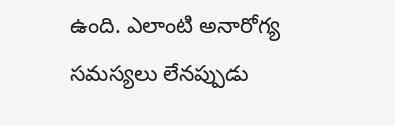ఉంది. ఎలాంటి అనారోగ్య సమస్యలు లేనప్పుడు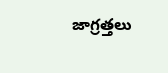జాగ్రత్తలు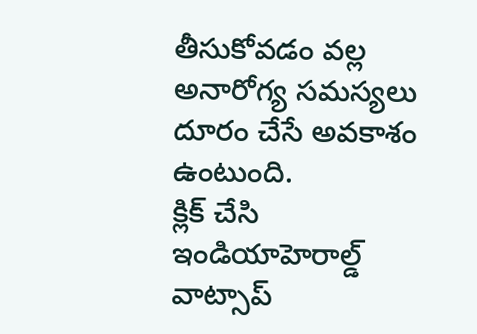తీసుకోవడం వల్ల అనారోగ్య సమస్యలు దూరం చేసే అవకాశం ఉంటుంది.
క్లిక్ చేసి ఇండియాహెరాల్డ్ వాట్సాప్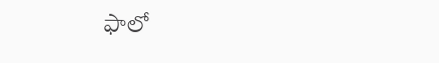ఫాలో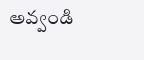అవ్వండి